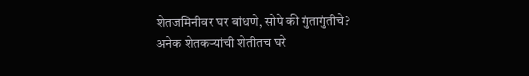शेतजमिनीवर घर बांधणे, सोपे की गुंतागुंतीचे?
अनेक शेतकऱ्यांची शेतीतच घरे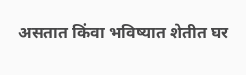असतात किंवा भविष्यात शेतीत घर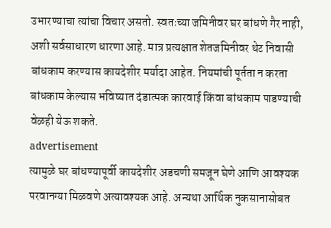उभारण्याचा त्यांचा विचार असतो. स्वतःच्या जमिनीवर घर बांधणे गैर नाही, अशी सर्वसाधारण धारणा आहे. मात्र प्रत्यक्षात शेतजमिनीवर थेट निवासी बांधकाम करण्यास कायदेशीर मर्यादा आहेत. नियमांची पूर्तता न करता बांधकाम केल्यास भविष्यात दंडात्मक कारवाई किंवा बांधकाम पाडण्याची वेळही येऊ शकते.
advertisement
त्यामुळे घर बांधण्यापूर्वी कायदेशीर अडचणी समजून घेणे आणि आवश्यक परवानग्या मिळवणे अत्यावश्यक आहे. अन्यथा आर्थिक नुकसानासोबत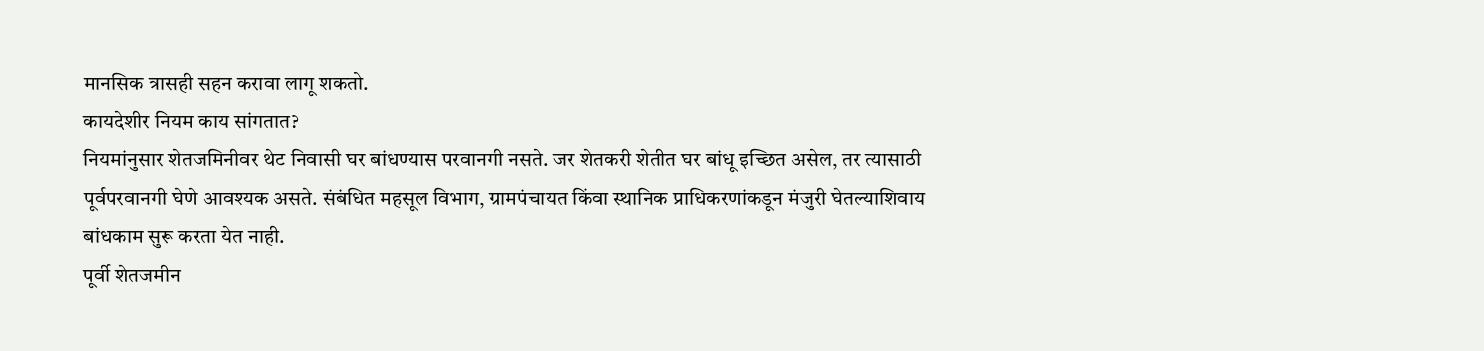मानसिक त्रासही सहन करावा लागू शकतो.
कायदेशीर नियम काय सांगतात?
नियमांनुसार शेतजमिनीवर थेट निवासी घर बांधण्यास परवानगी नसते. जर शेतकरी शेतीत घर बांधू इच्छित असेल, तर त्यासाठी पूर्वपरवानगी घेणे आवश्यक असते. संबंधित महसूल विभाग, ग्रामपंचायत किंवा स्थानिक प्राधिकरणांकडून मंजुरी घेतल्याशिवाय बांधकाम सुरू करता येत नाही.
पूर्वी शेतजमीन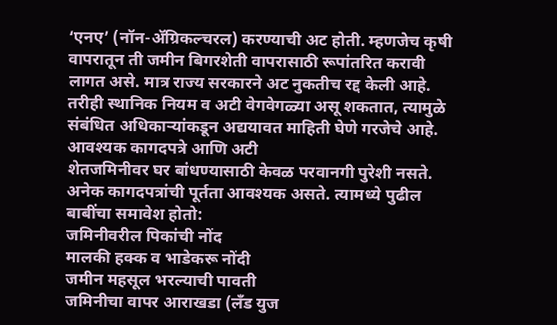‘एनए’ (नॉन-ॲग्रिकल्चरल) करण्याची अट होती. म्हणजेच कृषी वापरातून ती जमीन बिगरशेती वापरासाठी रूपांतरित करावी लागत असे. मात्र राज्य सरकारने अट नुकतीच रद्द केली आहे. तरीही स्थानिक नियम व अटी वेगवेगळ्या असू शकतात, त्यामुळे संबंधित अधिकाऱ्यांकडून अद्ययावत माहिती घेणे गरजेचे आहे.
आवश्यक कागदपत्रे आणि अटी
शेतजमिनीवर घर बांधण्यासाठी केवळ परवानगी पुरेशी नसते. अनेक कागदपत्रांची पूर्तता आवश्यक असते. त्यामध्ये पुढील बाबींचा समावेश होतो:
जमिनीवरील पिकांची नोंद
मालकी हक्क व भाडेकरू नोंदी
जमीन महसूल भरल्याची पावती
जमिनीचा वापर आराखडा (लँड युज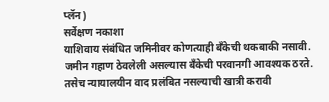प्लॅन)
सर्वेक्षण नकाशा
याशिवाय संबंधित जमिनीवर कोणत्याही बँकेची थकबाकी नसावी. जमीन गहाण ठेवलेली असल्यास बँकेची परवानगी आवश्यक ठरते. तसेच न्यायालयीन वाद प्रलंबित नसल्याची खात्री करावी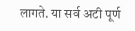लागते. या सर्व अटी पूर्ण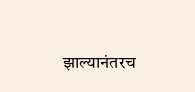झाल्यानंतरच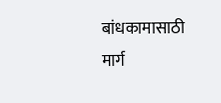बांधकामासाठी मार्ग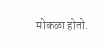मोकळा होतो.